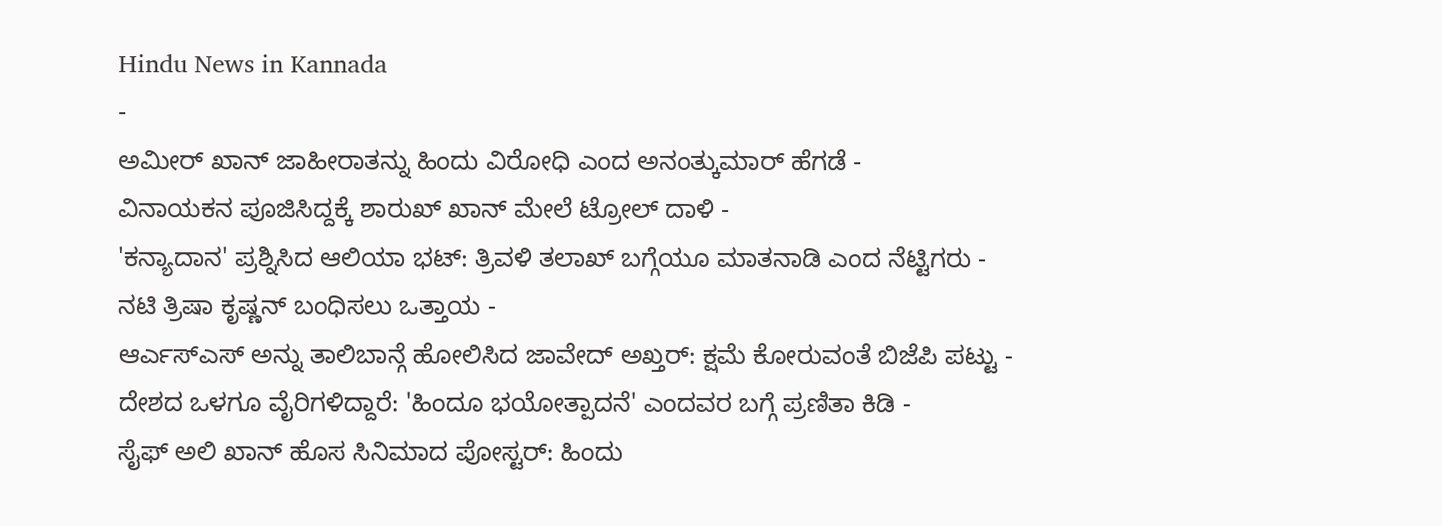Hindu News in Kannada
-
ಅಮೀರ್ ಖಾನ್ ಜಾಹೀರಾತನ್ನು ಹಿಂದು ವಿರೋಧಿ ಎಂದ ಅನಂತ್ಕುಮಾರ್ ಹೆಗಡೆ -
ವಿನಾಯಕನ ಪೂಜಿಸಿದ್ದಕ್ಕೆ ಶಾರುಖ್ ಖಾನ್ ಮೇಲೆ ಟ್ರೋಲ್ ದಾಳಿ -
'ಕನ್ಯಾದಾನ' ಪ್ರಶ್ನಿಸಿದ ಆಲಿಯಾ ಭಟ್: ತ್ರಿವಳಿ ತಲಾಖ್ ಬಗ್ಗೆಯೂ ಮಾತನಾಡಿ ಎಂದ ನೆಟ್ಟಿಗರು -
ನಟಿ ತ್ರಿಷಾ ಕೃಷ್ಣನ್ ಬಂಧಿಸಲು ಒತ್ತಾಯ -
ಆರ್ಎಸ್ಎಸ್ ಅನ್ನು ತಾಲಿಬಾನ್ಗೆ ಹೋಲಿಸಿದ ಜಾವೇದ್ ಅಖ್ತರ್: ಕ್ಷಮೆ ಕೋರುವಂತೆ ಬಿಜೆಪಿ ಪಟ್ಟು -
ದೇಶದ ಒಳಗೂ ವೈರಿಗಳಿದ್ದಾರೆ: 'ಹಿಂದೂ ಭಯೋತ್ಪಾದನೆ' ಎಂದವರ ಬಗ್ಗೆ ಪ್ರಣಿತಾ ಕಿಡಿ -
ಸೈಫ್ ಅಲಿ ಖಾನ್ ಹೊಸ ಸಿನಿಮಾದ ಪೋಸ್ಟರ್: ಹಿಂದು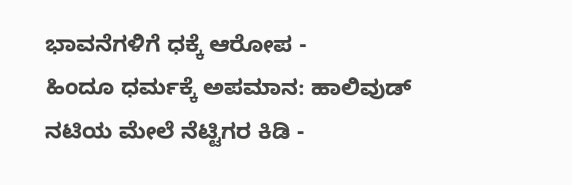ಭಾವನೆಗಳಿಗೆ ಧಕ್ಕೆ ಆರೋಪ -
ಹಿಂದೂ ಧರ್ಮಕ್ಕೆ ಅಪಮಾನ: ಹಾಲಿವುಡ್ ನಟಿಯ ಮೇಲೆ ನೆಟ್ಟಿಗರ ಕಿಡಿ -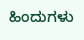ಹಿಂದುಗಳು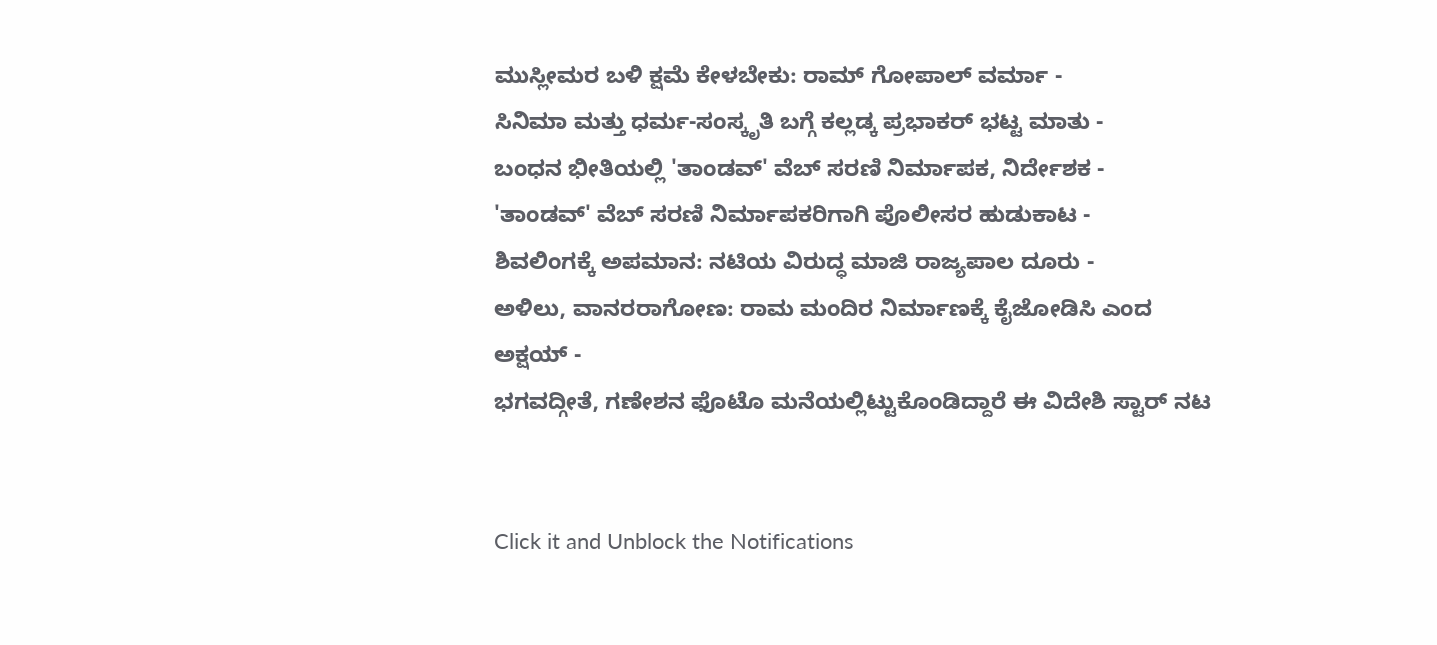ಮುಸ್ಲೀಮರ ಬಳಿ ಕ್ಷಮೆ ಕೇಳಬೇಕು: ರಾಮ್ ಗೋಪಾಲ್ ವರ್ಮಾ -
ಸಿನಿಮಾ ಮತ್ತು ಧರ್ಮ-ಸಂಸ್ಕೃತಿ ಬಗ್ಗೆ ಕಲ್ಲಡ್ಕ ಪ್ರಭಾಕರ್ ಭಟ್ಟ ಮಾತು -
ಬಂಧನ ಭೀತಿಯಲ್ಲಿ 'ತಾಂಡವ್' ವೆಬ್ ಸರಣಿ ನಿರ್ಮಾಪಕ, ನಿರ್ದೇಶಕ -
'ತಾಂಡವ್' ವೆಬ್ ಸರಣಿ ನಿರ್ಮಾಪಕರಿಗಾಗಿ ಪೊಲೀಸರ ಹುಡುಕಾಟ -
ಶಿವಲಿಂಗಕ್ಕೆ ಅಪಮಾನ: ನಟಿಯ ವಿರುದ್ಧ ಮಾಜಿ ರಾಜ್ಯಪಾಲ ದೂರು -
ಅಳಿಲು, ವಾನರರಾಗೋಣ: ರಾಮ ಮಂದಿರ ನಿರ್ಮಾಣಕ್ಕೆ ಕೈಜೋಡಿಸಿ ಎಂದ ಅಕ್ಷಯ್ -
ಭಗವದ್ಗೀತೆ, ಗಣೇಶನ ಫೊಟೊ ಮನೆಯಲ್ಲಿಟ್ಟುಕೊಂಡಿದ್ದಾರೆ ಈ ವಿದೇಶಿ ಸ್ಟಾರ್ ನಟ


Click it and Unblock the Notifications